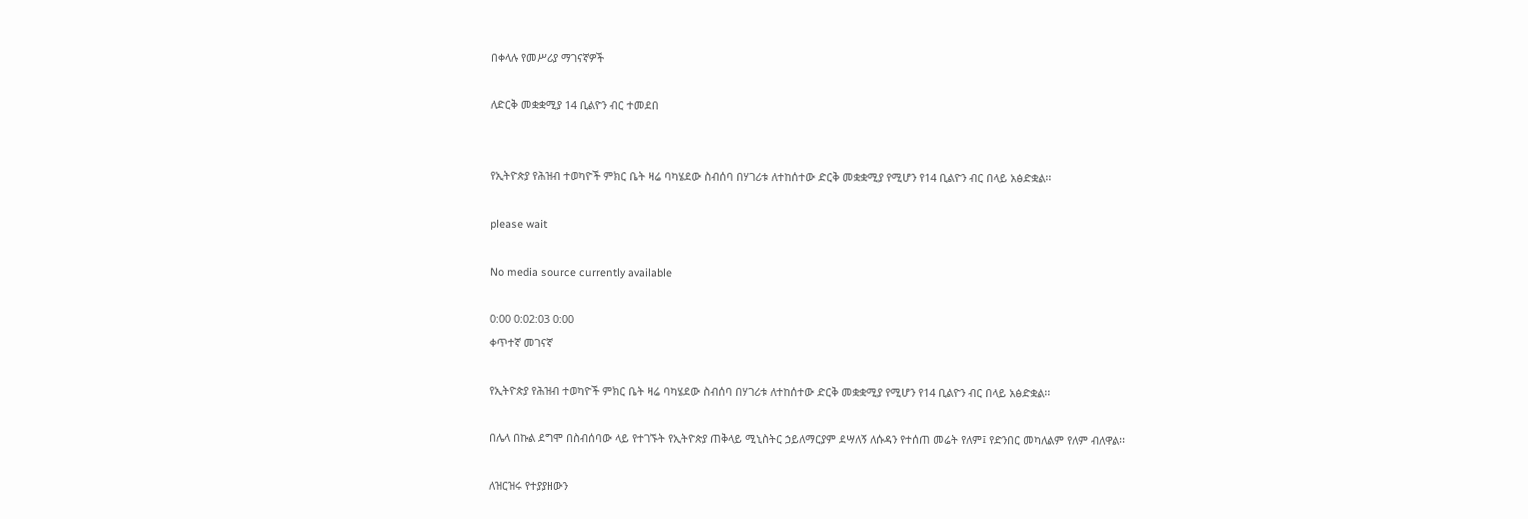በቀላሉ የመሥሪያ ማገናኛዎች

ለድርቅ መቋቋሚያ 14 ቢልዮን ብር ተመደበ


የኢትዮጵያ የሕዝብ ተወካዮች ምክር ቤት ዛሬ ባካሄደው ስብሰባ በሃገሪቱ ለተከሰተው ድርቅ መቋቋሚያ የሚሆን የ14 ቢልዮን ብር በላይ አፅድቋል፡፡

please wait

No media source currently available

0:00 0:02:03 0:00
ቀጥተኛ መገናኛ

የኢትዮጵያ የሕዝብ ተወካዮች ምክር ቤት ዛሬ ባካሄደው ስብሰባ በሃገሪቱ ለተከሰተው ድርቅ መቋቋሚያ የሚሆን የ14 ቢልዮን ብር በላይ አፅድቋል፡፡

በሌላ በኩል ደግሞ በስብሰባው ላይ የተገኙት የኢትዮጵያ ጠቅላይ ሚኒስትር ኃይለማርያም ደሣለኝ ለሱዳን የተሰጠ መሬት የለም፤ የድንበር መካለልም የለም ብለዋል፡፡

ለዝርዝሩ የተያያዘውን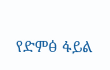የድምፅ ፋይል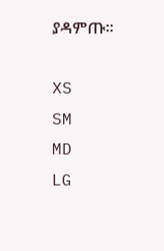ያዳምጡ፡፡

XS
SM
MD
LG